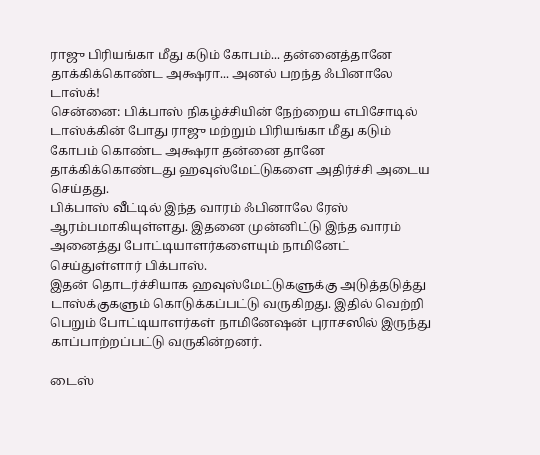ராஜு பிரியங்கா மீது கடும் கோபம்... தன்னைத்தானே தாக்கிக்கொண்ட அக்ஷரா... அனல் பறந்த ஃபினாலே டாஸ்க்!
சென்னை: பிக்பாஸ் நிகழ்ச்சியின் நேற்றைய எபிசோடில் டாஸ்க்கின் போது ராஜு மற்றும் பிரியங்கா மீது கடும் கோபம் கொண்ட அக்ஷரா தன்னை தானே தாக்கிக்கொண்டது ஹவுஸ்மேட்டுகளை அதிர்ச்சி அடைய செய்தது.
பிக்பாஸ் வீட்டில் இந்த வாரம் ஃபினாலே ரேஸ் ஆரம்பமாகியுள்ளது. இதனை முன்னிட்டு இந்த வாரம் அனைத்து போட்டியாளர்களையும் நாமினேட் செய்துள்ளார் பிக்பாஸ்.
இதன் தொடர்ச்சியாக ஹவுஸ்மேட்டுகளுக்கு அடுத்தடுத்து டாஸ்க்குகளும் கொடுக்கப்பட்டு வருகிறது. இதில் வெற்றி பெறும் போட்டியாளர்கள் நாமினேஷன் புராசஸில் இருந்து காப்பாற்றப்பட்டு வருகின்றனர்.

டைஸ்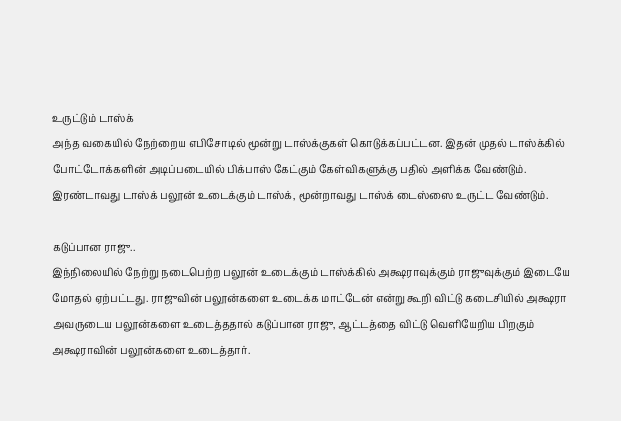உருட்டும் டாஸ்க்
அந்த வகையில் நேற்றைய எபிசோடில் மூன்று டாஸ்க்குகள் கொடுக்கப்பட்டன. இதன் முதல் டாஸ்க்கில் போட்டோக்களின் அடிப்படையில் பிக்பாஸ் கேட்கும் கேள்விகளுக்கு பதில் அளிக்க வேண்டும். இரண்டாவது டாஸ்க் பலூன் உடைக்கும் டாஸ்க், மூன்றாவது டாஸ்க் டைஸ்ஸை உருட்ட வேண்டும்.

கடுப்பான ராஜு..
இந்நிலையில் நேற்று நடைபெற்ற பலூன் உடைக்கும் டாஸ்க்கில் அக்ஷராவுக்கும் ராஜுவுக்கும் இடையே மோதல் ஏற்பட்டது. ராஜுவின் பலூன்களை உடைக்க மாட்டேன் என்று கூறி விட்டு கடைசியில் அக்ஷரா அவருடைய பலூன்களை உடைத்ததால் கடுப்பான ராஜு, ஆட்டத்தை விட்டு வெளியேறிய பிறகும் அக்ஷராவின் பலூன்களை உடைத்தார்.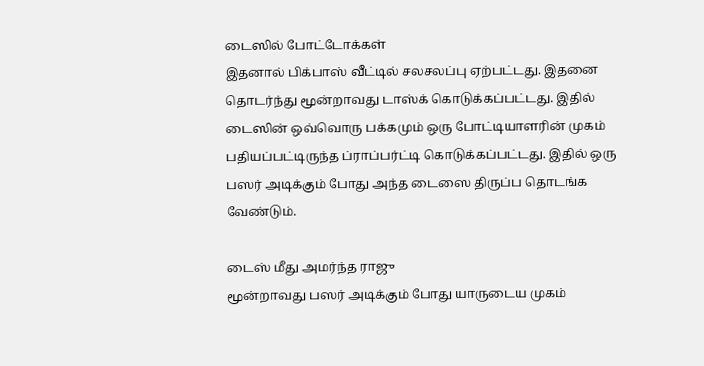டைஸில் போட்டோக்கள்
இதனால் பிக்பாஸ் வீட்டில் சலசலப்பு ஏற்பட்டது. இதனை தொடர்ந்து மூன்றாவது டாஸ்க் கொடுக்கப்பட்டது. இதில் டைஸின் ஒவ்வொரு பக்கமும் ஒரு போட்டியாளரின் முகம் பதியப்பட்டிருந்த ப்ராப்பர்ட்டி கொடுக்கப்பட்டது. இதில் ஒரு பஸர் அடிக்கும் போது அந்த டைஸை திருப்ப தொடங்க வேண்டும்.

டைஸ் மீது அமர்ந்த ராஜு
மூன்றாவது பஸர் அடிக்கும் போது யாருடைய முகம்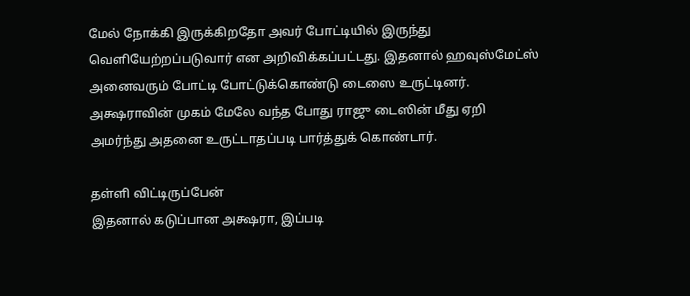மேல் நோக்கி இருக்கிறதோ அவர் போட்டியில் இருந்து வெளியேற்றப்படுவார் என அறிவிக்கப்பட்டது. இதனால் ஹவுஸ்மேட்ஸ் அனைவரும் போட்டி போட்டுக்கொண்டு டைஸை உருட்டினர். அக்ஷராவின் முகம் மேலே வந்த போது ராஜு டைஸின் மீது ஏறி அமர்ந்து அதனை உருட்டாதப்படி பார்த்துக் கொண்டார்.

தள்ளி விட்டிருப்பேன்
இதனால் கடுப்பான அக்ஷரா, இப்படி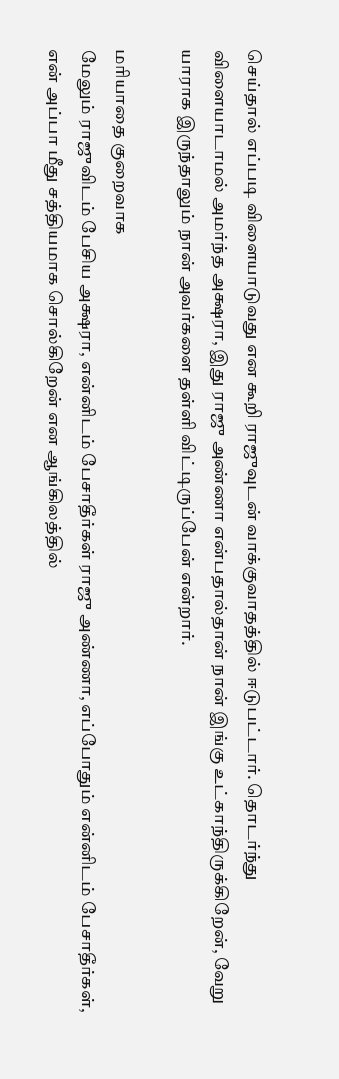செய்தால் எப்படி விளையாடுவது என கூறி ராஜுவுடன் வாக்குவாதத்தில் ஈடுபட்டார். தொடர்ந்து விளையாடாமல் அமர்ந்த அக்ஷரா, இது ராஜு அண்ணா என்பதால்தான் நான் இங்கு உட்காந்திருக்கிறேன், வேறு யாராக இருந்தாலும் நான் அவர்களை தள்ளி விட்டிருப்பேன் என்றார்.

மரியாதை குறைவாக
மேலும் ராஜுவிடம் பேசிய அக்ஷரா, என்னிடம் பேசாதீர்கள் ராஜு அண்ணா, எப்போதும் என்னிடம் பேசாதீர்கள், என் அப்பா மீது சத்தியமாக சொல்கிறேன் என ஆங்கிலத்தில்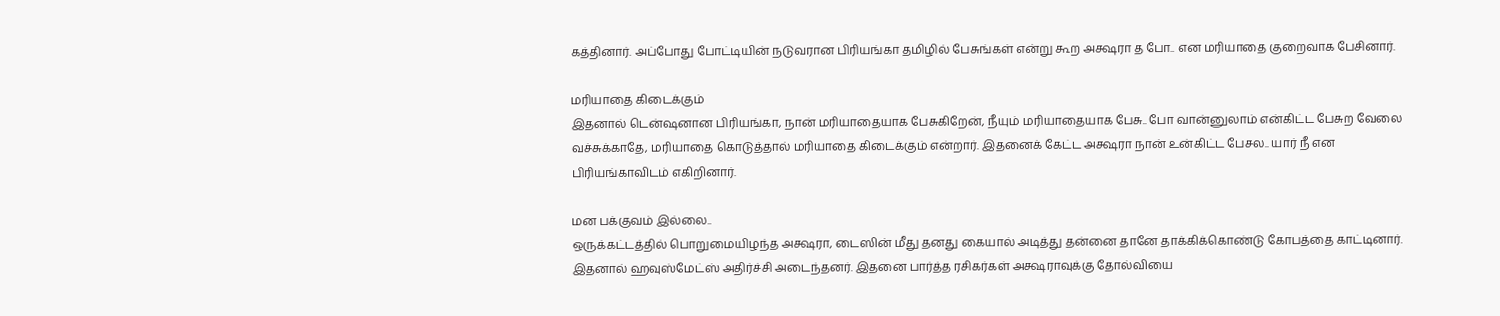கத்தினார். அப்போது போட்டியின் நடுவரான பிரியங்கா தமிழில் பேசுங்கள் என்று கூற அக்ஷரா த போ.. என மரியாதை குறைவாக பேசினார்.

மரியாதை கிடைக்கும்
இதனால் டென்ஷனான பிரியங்கா, நான் மரியாதையாக பேசுகிறேன், நீயும் மரியாதையாக பேசு.. போ வான்னுலாம் என்கிட்ட பேசுற வேலை வச்சுக்காதே, மரியாதை கொடுத்தால் மரியாதை கிடைக்கும் என்றார். இதனைக் கேட்ட அக்ஷரா நான் உன்கிட்ட பேசல.. யார் நீ என பிரியங்காவிடம் எகிறினார்.

மன பக்குவம் இல்லை..
ஒருக்கட்டத்தில் பொறுமையிழந்த அக்ஷரா, டைஸின் மீது தனது கையால் அடித்து தன்னை தானே தாக்கிக்கொண்டு கோபத்தை காட்டினார். இதனால் ஹவுஸ்மேட்ஸ் அதிர்ச்சி அடைந்தனர். இதனை பார்த்த ரசிகர்கள் அக்ஷராவுக்கு தோல்வியை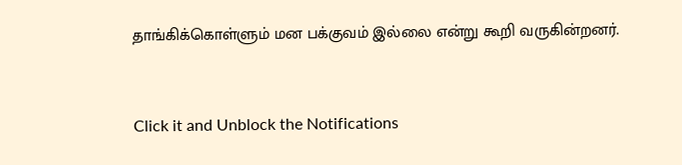தாங்கிக்கொள்ளும் மன பக்குவம் இல்லை என்று கூறி வருகின்றனர்.


Click it and Unblock the Notifications